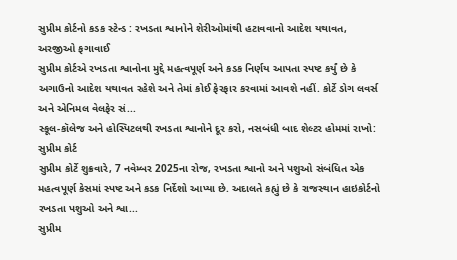સુપ્રીમ કોર્ટનો કડક સ્ટેન્ડ : રખડતા શ્વાનોને શેરીઓમાંથી હટાવવાનો આદેશ યથાવત, અરજીઓ ફગાવાઈ
સુપ્રીમ કોર્ટએ રખડતા શ્વાનોના મુદ્દે મહત્વપૂર્ણ અને કડક નિર્ણય આપતા સ્પષ્ટ કર્યું છે કે અગાઉનો આદેશ યથાવત રહેશે અને તેમાં કોઈ ફેરફાર કરવામાં આવશે નહીં. કોર્ટે ડોગ લવર્સ અને એનિમલ વેલફેર સં...
સ્કૂલ-કૉલેજ અને હોસ્પિટલથી રખડતા શ્વાનોને દૂર કરો, નસબંધી બાદ શેલ્ટર હોમમાં રાખો: સુપ્રીમ કોર્ટ
સુપ્રીમ કોર્ટે શુક્રવારે, 7 નવેમ્બર 2025ના રોજ, રખડતા શ્વાનો અને પશુઓ સંબંધિત એક મહત્વપૂર્ણ કેસમાં સ્પષ્ટ અને કડક નિર્દેશો આપ્યા છે. અદાલતે કહ્યું છે કે રાજસ્થાન હાઇકોર્ટનો રખડતા પશુઓ અને શ્વા...
સુપ્રીમ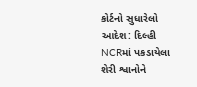કોર્ટનો સુધારેલો આદેશ: દિલ્હી NCRમાં પકડાયેલા શેરી શ્વાનોને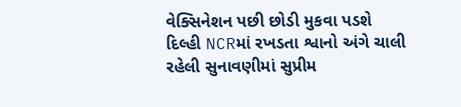વેક્સિનેશન પછી છોડી મુકવા પડશે
દિલ્હી NCRમાં રખડતા શ્વાનો અંગે ચાલી રહેલી સુનાવણીમાં સુપ્રીમ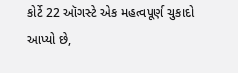કોર્ટે 22 ઑગસ્ટે એક મહત્વપૂર્ણ ચુકાદો આપ્યો છે,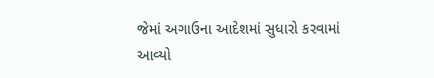જેમાં અગાઉના આદેશમાં સુધારો કરવામાં આવ્યો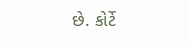છે. કોર્ટે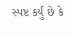સ્પષ્ટ કર્યું છે કે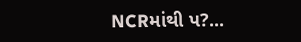NCRમાંથી પ?...